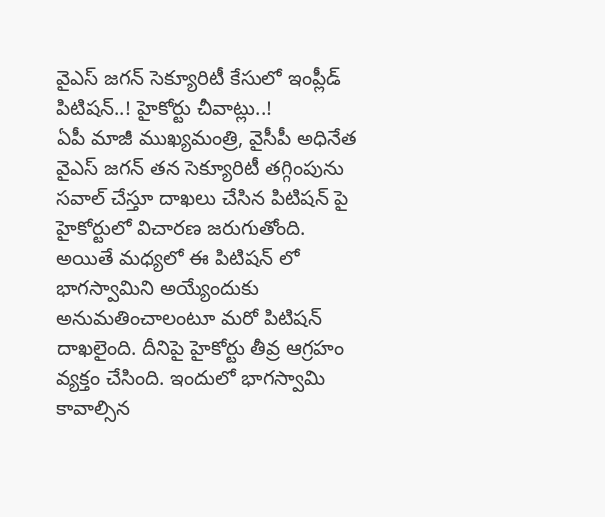వైఎస్ జగన్ సెక్యూరిటీ కేసులో ఇంప్లీడ్ పిటిషన్..! హైకోర్టు చీవాట్లు..!
ఏపీ మాజీ ముఖ్యమంత్రి, వైసీపీ అధినేత వైఎస్ జగన్ తన సెక్యూరిటీ తగ్గింపును సవాల్ చేస్తూ దాఖలు చేసిన పిటిషన్ పై హైకోర్టులో విచారణ జరుగుతోంది. అయితే మధ్యలో ఈ పిటిషన్ లో భాగస్వామిని అయ్యేందుకు అనుమతించాలంటూ మరో పిటిషన్ దాఖలైంది. దీనిపై హైకోర్టు తీవ్ర ఆగ్రహం వ్యక్తం చేసింది. ఇందులో భాగస్వామి కావాల్సిన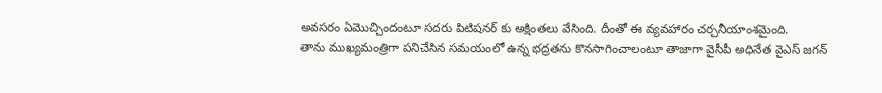అవసరం ఏమొచ్చిందంటూ సదరు పిటిషనర్ కు అక్షింతలు వేసింది. దీంతో ఈ వ్యవహారం చర్చనీయాంశమైంది.
తాను ముఖ్యమంత్రిగా పనిచేసిన సమయంలో ఉన్న భద్రతను కొనసాగించాలంటూ తాజాగా వైసీపీ అధినేత వైఎస్ జగన్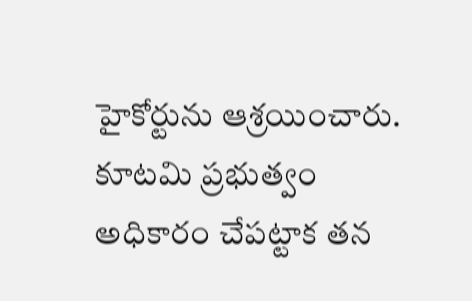హైకోర్టును ఆశ్రయించారు. కూటమి ప్రభుత్వం అధికారం చేపట్టాక తన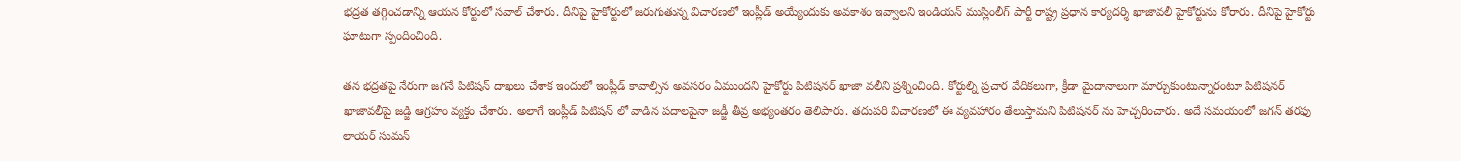భద్రత తగ్గించడాన్ని ఆయన కోర్టులో సవాల్ చేశారు. దీనిపై హైకోర్టులో జరుగుతున్న విచారణలో ఇంప్లీడ్ అయ్యేందుకు అవకాశం ఇవ్వాలని ఇండియన్ ముస్లింలీగ్ పార్టీ రాష్ట్ర ప్రధాన కార్యదర్శి ఖాజావలీ హైకోర్టును కోరారు. దీనిపై హైకోర్టు ఘాటుగా స్పందించింది.

తన భద్రతపై నేరుగా జగనే పిటిషన్ దాఖలు చేశాక ఇందులో ఇంప్లీడ్ కావాల్సిన అవసరం ఏముందని హైకోర్టు పిటిషనర్ ఖాజా వలీని ప్రశ్నించింది. కోర్టుల్ని ప్రచార వేదికలుగా, క్రీడా మైదానాలుగా మార్చుకుంటున్నారంటూ పిటిషనర్ ఖాజావలీపై జడ్జి ఆగ్రహం వ్యక్తం చేశారు. అలాగే ఇంప్లీడ్ పిటిషన్ లో వాడిన పదాలపైనా జడ్జీ తీవ్ర అభ్యంతరం తెలిపారు. తదుపరి విచారణలో ఈ వ్యవహారం తేలుస్తామని పిటిషనర్ ను హెచ్చరించారు. అదే సమయంలో జగన్ తరఫు లాయర్ సుమన్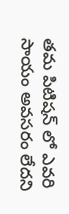తమ పిటిషన్ లో ఎవరి సాయం అవసరం లేదని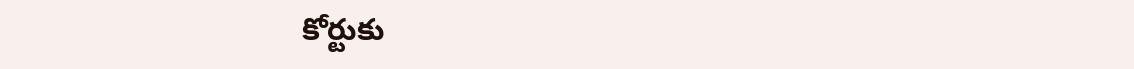కోర్టుకు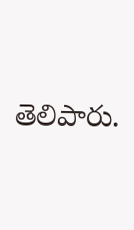తెలిపారు.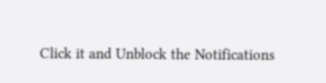Click it and Unblock the Notifications